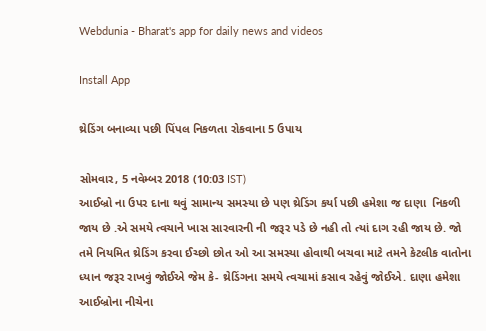Webdunia - Bharat's app for daily news and videos

Install App

થ્રેડિંગ બનાવ્યા પછી પિંપલ નિકળતા રોકવાના 5 ઉપાય

સોમવાર, 5 નવેમ્બર 2018 (10:03 IST)
આઈબ્રો ના ઉપર દાના થવું સામાન્ય સમસ્યા છે પણ થ્રેડિંગ કર્યા પછી હમેશા જ દાણા  નિકળી  જાય છે .એ સમયે ત્વચાને ખાસ સારવારની ની જરૂર પડે છે નહી તો ત્યાં દાગ રહી જાય છે. જો તમે નિયમિત થ્રેડિંગ કરવા ઈચ્છો છોત ઓ આ સમસ્યા હોવાથી બચવા માટે તમને કેટલીક વાતોના ધ્યાન જરૂર રાખવું જોઈએ જેમ કે- થ્રેડિંગના સમયે ત્વચામાં કસાવ રહેવું જોઈએ. દાણા હમેશા આઈબ્રોના નીચેના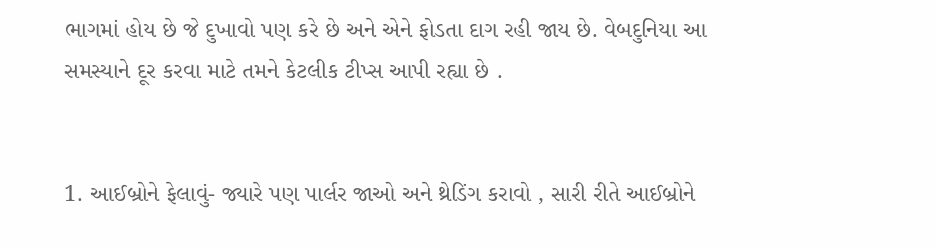ભાગમાં હોય છે જે દુખાવો પણ કરે છે અને એને ફોડતા દાગ રહી જાય છે. વેબદુનિયા આ સમસ્યાને દૂર કરવા માટે તમને કેટલીક ટીપ્સ આપી રહ્યા છે .


1. આઈબ્રોને ફેલાવું- જ્યારે પણ પાર્લર જાઓ અને થ્રેડિંગ કરાવો , સારી રીતે આઈબ્રોને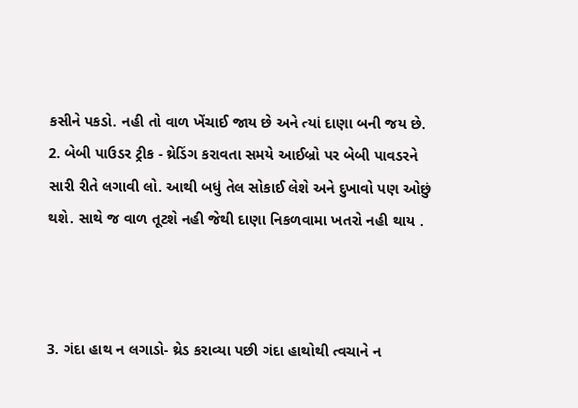કસીને પકડો. નહી તો વાળ ખેંચાઈ જાય છે અને ત્યાં દાણા બની જય છે.
2. બેબી પાઉડર ટ્રીક - થ્રેડિંગ કરાવતા સમયે આઈબ્રો પર બેબી પાવડરને સારી રીતે લગાવી લો. આથી બધું તેલ સોકાઈ લેશે અને દુખાવો પણ ઓછું થશે. સાથે જ વાળ તૂટશે નહી જેથી દાણા નિકળવામા ખતરો નહી થાય .



3. ગંદા હાથ ન લગાડો- થ્રેડ કરાવ્યા પછી ગંદા હાથોથી ત્વચાને ન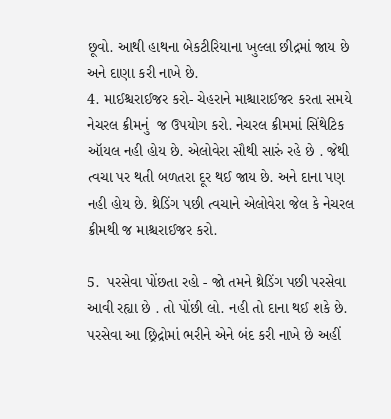છૂવો. આથી હાથના બેકટીરિયાના ખુલ્લા છીદ્રમાં જાય છે અને દાણા કરી નાખે છે.
4. માઈશ્ચરાઈજર કરો- ચેહરાને માશ્ચારાઈજર કરતા સમયે નેચરલ ક્રીમનું  જ ઉપયોગ કરો. નેચરલ ક્રીમમાં સિંથેટિક ઑયલ નહી હોય છે. એલોવેરા સૌથી સારું રહે છે . જેથી ત્વચા પર થતી બળતરા દૂર થઈ જાય છે. અને દાના પણ નહી હોય છે. થ્રેડિંગ પછી ત્વચાને એલોવેરા જેલ કે નેચરલ ક્રીમથી જ માશ્ચરાઈજર કરો.

5.  પરસેવા પોંછતા રહો - જો તમને થ્રેડિંગ પછી પરસેવા આવી રહ્યા છે . તો પોંછી લો. નહી તો દાના થઈ શકે છે. પરસેવા આ છ્રિદ્રોમાં ભરીને એને બંદ કરી નાખે છે અહીં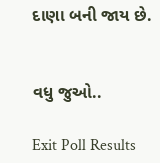દાણા બની જાય છે.


વધુ જુઓ..

Exit Poll Results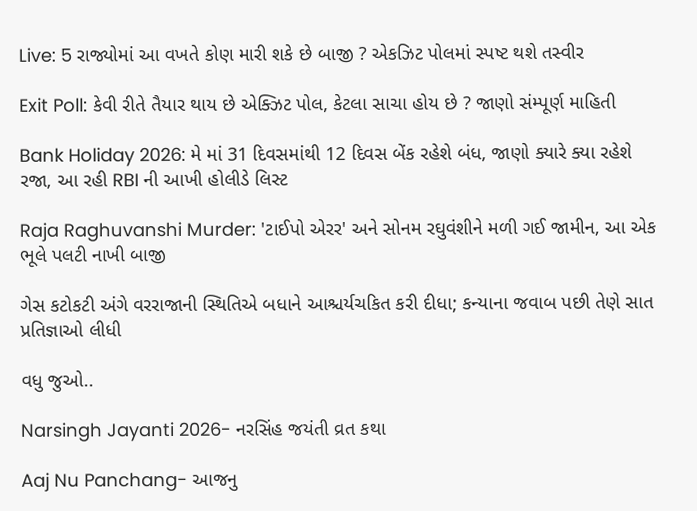Live: 5 રાજ્યોમાં આ વખતે કોણ મારી શકે છે બાજી ? એકઝિટ પોલમાં સ્પષ્ટ થશે તસ્વીર

Exit Poll: કેવી રીતે તૈયાર થાય છે એક્ઝિટ પોલ, કેટલા સાચા હોય છે ? જાણો સંમ્પૂર્ણ માહિતી

Bank Holiday 2026: મે માં 31 દિવસમાંથી 12 દિવસ બેંક રહેશે બંધ, જાણો ક્યારે ક્યા રહેશે રજા, આ રહી RBI ની આખી હોલીડે લિસ્ટ

Raja Raghuvanshi Murder: 'ટાઈપો એરર' અને સોનમ રઘુવંશીને મળી ગઈ જામીન, આ એક ભૂલે પલટી નાખી બાજી

ગેસ કટોકટી અંગે વરરાજાની સ્થિતિએ બધાને આશ્ચર્યચકિત કરી દીધા; કન્યાના જવાબ પછી તેણે સાત પ્રતિજ્ઞાઓ લીધી

વધુ જુઓ..

Narsingh Jayanti 2026- નરસિંહ જયંતી વ્રત કથા

Aaj Nu Panchang- આજનુ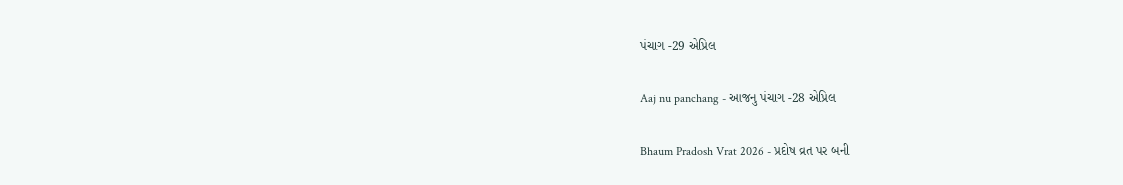પંચાગ -29 એપ્રિલ

Aaj nu panchang - આજનુ પંચાગ -28 એપ્રિલ

Bhaum Pradosh Vrat 2026 - પ્રદોષ વ્રત પર બની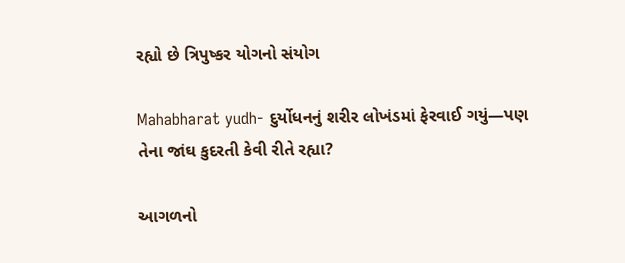રહ્યો છે ત્રિપુષ્કર યોગનો સંયોગ

Mahabharat yudh- દુર્યોધનનું શરીર લોખંડમાં ફેરવાઈ ગયું—પણ તેના જાંઘ કુદરતી કેવી રીતે રહ્યા?

આગળનો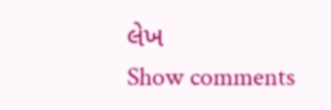લેખ
Show comments